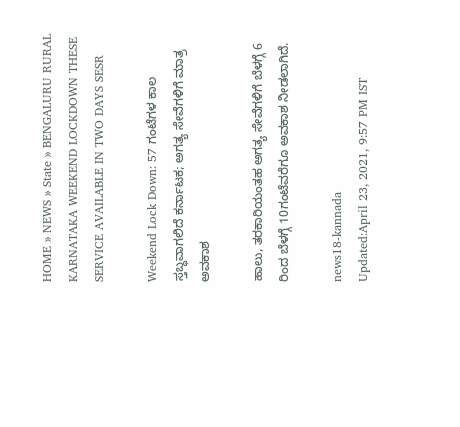HOME » NEWS » State » BENGALURU RURAL KARNATAKA WEEKEND LOCKDOWN THESE SERVICE AVAILABLE IN TWO DAYS SESR

Weekend Lock Down: 57 ಗಂಟೆಗಳ ಕಾಲ ಸ್ತಬ್ಧವಾಗಲಿದೆ ಕರ್ನಾಟಕ; ಅಗತ್ಯ ಸೇವೆಗಳಿಗೆ ಮಾತ್ರ ಅವಕಾಶ

ಹಾಲು, ತರಕಾರಿಯಂತಹ ಅಗತ್ಯ ಸೇವೆಗಳಿಗೆ ಬೆಳಗ್ಗೆ 6 ರಿಂದ ಬೆಳಗ್ಗೆ 10ಗಂಟೆವರೆಗೂ ಅವಕಾಶ ನೀಡಲಾಗಿದೆ.

news18-kannada
Updated:April 23, 2021, 9:57 PM IST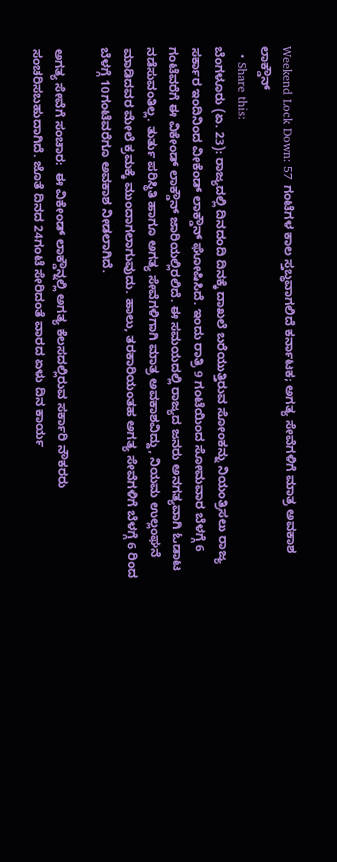Weekend Lock Down: 57 ಗಂಟೆಗಳ ಕಾಲ ಸ್ತಬ್ಧವಾಗಲಿದೆ ಕರ್ನಾಟಕ; ಅಗತ್ಯ ಸೇವೆಗಳಿಗೆ ಮಾತ್ರ ಅವಕಾಶ
ಲಾಕ್ಡೌನ್
  • Share this:
ಬೆಂಗಳೂರು (ಏ. 23): ರಾಜ್ಯದಲ್ಲಿ ದಿನದಂದಿ ದಿನಕ್ಕೆ ದಾಖಲೆ ಬರೆಯುತ್ತಿರುವ ಸೋಂಕನ್ನು ನಿಯಂತ್ರಿಸಲು ರಾಜ್ಯ ಸರ್ಕಾರ ಇಂದಿನಿಂದ ವೀಕೆಂಡ್ ಲಾಕ್ಡೌನ್ ಘೋಷಿಸಿದೆ. ಇಂದು ರಾತ್ರಿ 9 ಗಂಟೆಯಿಂದ ಸೋಮವಾರ ಬೆಳಗ್ಗೆ 6 ಗಂಟೆವರೆಗೆ ಈ ವಿಕೇಂಡ್ ಲಾಕ್ಡೌನ್ ಜಾರಿಯಲ್ಲಿರಲಿದೆ. ಈ ಸಮಯದಲ್ಲಿ ರಾಜ್ಯದ ಜನರು ಅನಗತ್ಯವಾಗಿ ಓಡಾಟ ನಡೆಸುವಂತಿಲ್ಲ. ತುರ್ತು ಪರಿಸ್ಥಿತಿ ಹಾಗೂ ಅಗತ್ಯ ಸೇವೆಗಳಿಗಾಗಿ ಮಾತ್ರ ಅವಕಾಶವಿದ್ದು, ನಿಯಮ ಉಲ್ಲಂಘನೆ ಮಾಡಿದವರ ಮೇಲೆ ಕ್ರಮಕ್ಕೆ ಮುಂದಾಗಲಾಗುವುದು. ಹಾಲು, ತರಕಾರಿಯಂತಹ ಅಗತ್ಯ ಸೇವೆಗಳಿಗೆ ಬೆಳಗ್ಗೆ 6 ರಿಂದ ಬೆಳಗ್ಗೆ 10ಗಂಟೆವರೆಗೂ ಅವಕಾಶ ನೀಡಲಾಗಿದೆ.

ಅಗತ್ಯ ಸೇವೆಗೆ ಸಂಚಾರ:  ಈ ವಿಕೇಂಡ್ ಲಾಕ್ಡೌನ್ನಲ್ಲಿ ಅಗತ್ಯ ಕೆಲಸದಲ್ಲಿರುವ ಸರ್ಕಾರಿ ನೌಕರರು ಸಂಚರಿಸಬಹುದಾಗಿದೆ. ಜೊತೆ ದಿನದ 24ಗಂಟೆ ಸೇರಿದಂತೆ ವಾರದ ಏಳು ದಿನ ಕಾರ್ಯ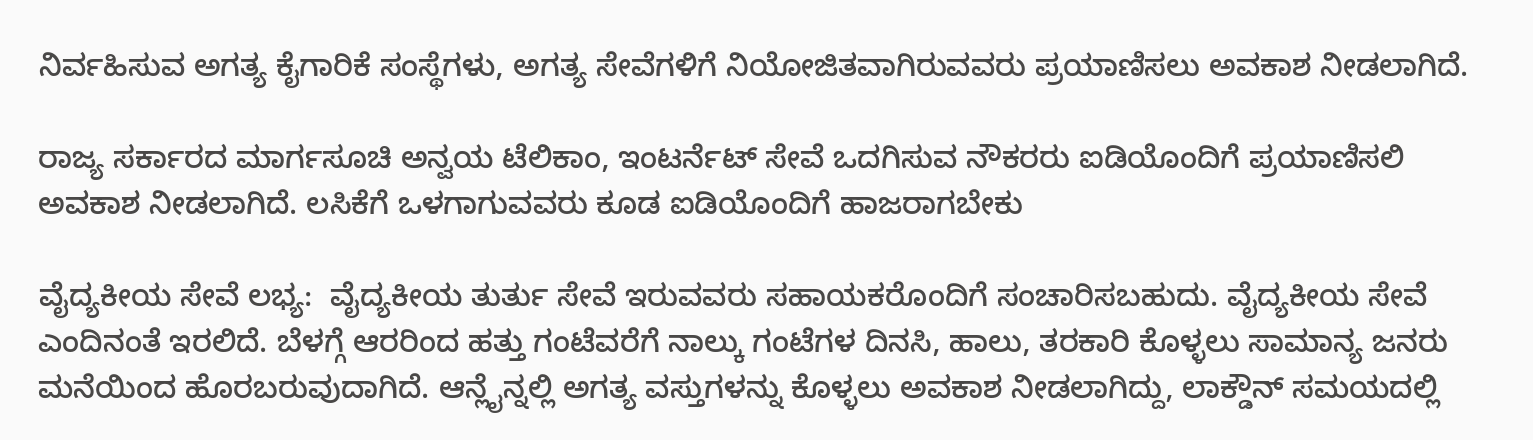ನಿರ್ವಹಿಸುವ ಅಗತ್ಯ ಕೈಗಾರಿಕೆ ಸಂಸ್ಥೆಗಳು, ಅಗತ್ಯ ಸೇವೆಗಳಿಗೆ ನಿಯೋಜಿತವಾಗಿರುವವರು ಪ್ರಯಾಣಿಸಲು ಅವಕಾಶ ನೀಡಲಾಗಿದೆ.

ರಾಜ್ಯ ಸರ್ಕಾರದ ಮಾರ್ಗಸೂಚಿ ಅನ್ವಯ ಟೆಲಿಕಾಂ, ಇಂಟರ್ನೆಟ್ ಸೇವೆ ಒದಗಿಸುವ ನೌಕರರು ಐಡಿಯೊಂದಿಗೆ ಪ್ರಯಾಣಿಸಲಿ ಅವಕಾಶ ನೀಡಲಾಗಿದೆ. ಲಸಿಕೆಗೆ ಒಳಗಾಗುವವರು ಕೂಡ ಐಡಿಯೊಂದಿಗೆ ಹಾಜರಾಗಬೇಕು

ವೈದ್ಯಕೀಯ ಸೇವೆ ಲಭ್ಯ:  ವೈದ್ಯಕೀಯ ತುರ್ತು ಸೇವೆ ಇರುವವರು ಸಹಾಯಕರೊಂದಿಗೆ ಸಂಚಾರಿಸಬಹುದು. ವೈದ್ಯಕೀಯ ಸೇವೆ ಎಂದಿನಂತೆ ಇರಲಿದೆ. ಬೆಳಗ್ಗೆ ಆರರಿಂದ ಹತ್ತು ಗಂಟೆವರೆಗೆ ನಾಲ್ಕು ಗಂಟೆಗಳ ದಿನಸಿ, ಹಾಲು, ತರಕಾರಿ ಕೊಳ್ಳಲು ಸಾಮಾನ್ಯ ಜನರು ಮನೆಯಿಂದ ಹೊರಬರುವುದಾಗಿದೆ. ಆನ್ಲೈನ್ನಲ್ಲಿ ಅಗತ್ಯ ವಸ್ತುಗಳನ್ನು ಕೊಳ್ಳಲು ಅವಕಾಶ ನೀಡಲಾಗಿದ್ದು, ಲಾಕ್ಡೌನ್ ಸಮಯದಲ್ಲಿ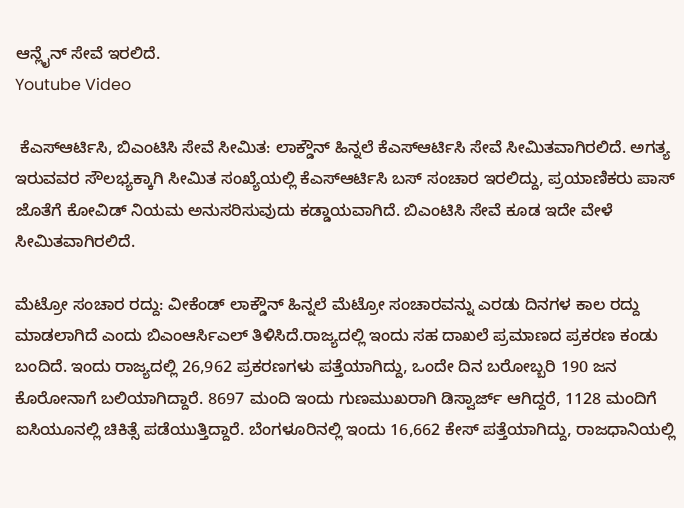ಆನ್ಲೈನ್ ಸೇವೆ ಇರಲಿದೆ.
Youtube Video

 ಕೆಎಸ್ಆರ್ಟಿಸಿ, ಬಿಎಂಟಿಸಿ ಸೇವೆ ಸೀಮಿತ: ಲಾಕ್ಡೌನ್ ಹಿನ್ನಲೆ ಕೆಎಸ್ಆರ್ಟಿಸಿ ಸೇವೆ ಸೀಮಿತವಾಗಿರಲಿದೆ. ಅಗತ್ಯ ಇರುವವರ ಸೌಲಭ್ಯಕ್ಕಾಗಿ ಸೀಮಿತ ಸಂಖ್ಯೆಯಲ್ಲಿ ಕೆಎಸ್ಆರ್ಟಿಸಿ ಬಸ್ ಸಂಚಾರ ಇರಲಿದ್ದು, ಪ್ರಯಾಣಿಕರು ಪಾಸ್ ಜೊತೆಗೆ ಕೋವಿಡ್ ನಿಯಮ ಅನುಸರಿಸುವುದು ಕಡ್ಡಾಯವಾಗಿದೆ. ಬಿಎಂಟಿಸಿ ಸೇವೆ ಕೂಡ ಇದೇ ವೇಳೆ ಸೀಮಿತವಾಗಿರಲಿದೆ.

ಮೆಟ್ರೋ ಸಂಚಾರ ರದ್ದು: ವೀಕೆಂಡ್ ಲಾಕ್ಡೌನ್ ಹಿನ್ನಲೆ ಮೆಟ್ರೋ ಸಂಚಾರವನ್ನು ಎರಡು ದಿನಗಳ ಕಾಲ ರದ್ದು ಮಾಡಲಾಗಿದೆ ಎಂದು ಬಿಎಂಆರ್ಸಿಎಲ್ ತಿಳಿಸಿದೆ.ರಾಜ್ಯದಲ್ಲಿ ಇಂದು ಸಹ ದಾಖಲೆ ಪ್ರಮಾಣದ ಪ್ರಕರಣ ಕಂಡು ಬಂದಿದೆ. ಇಂದು ರಾಜ್ಯದಲ್ಲಿ 26,962 ಪ್ರಕರಣಗಳು ಪತ್ತೆಯಾಗಿದ್ದು, ಒಂದೇ ದಿನ ಬರೋಬ್ಬರಿ 190 ಜನ ಕೊರೋನಾಗೆ ಬಲಿಯಾಗಿದ್ದಾರೆ. 8697 ಮಂದಿ ಇಂದು ಗುಣಮುಖರಾಗಿ ಡಿಸ್ವಾರ್ಜ್ ಆಗಿದ್ದರೆ, 1128 ಮಂದಿಗೆ ಐಸಿಯೂನಲ್ಲಿ ಚಿಕಿತ್ಸೆ ಪಡೆಯುತ್ತಿದ್ದಾರೆ. ಬೆಂಗಳೂರಿನಲ್ಲಿ ಇಂದು 16,662 ಕೇಸ್ ಪತ್ತೆಯಾಗಿದ್ದು, ರಾಜಧಾನಿಯಲ್ಲಿ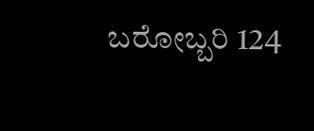ಬರೋಬ್ಬರಿ 124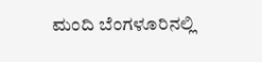ಮಂದಿ ಬೆಂಗಳೂರಿನಲ್ಲಿ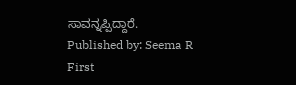ಸಾವನ್ನಪ್ಪಿದ್ದಾರೆ.
Published by: Seema R
First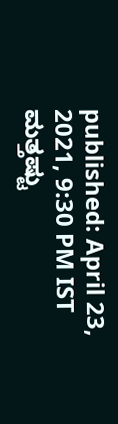published: April 23, 2021, 9:30 PM IST
ಮತ್ತಷ್ಟು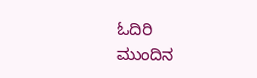ಓದಿರಿ
ಮುಂದಿನ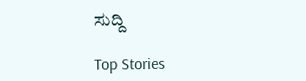ಸುದ್ದಿ

Top Stories